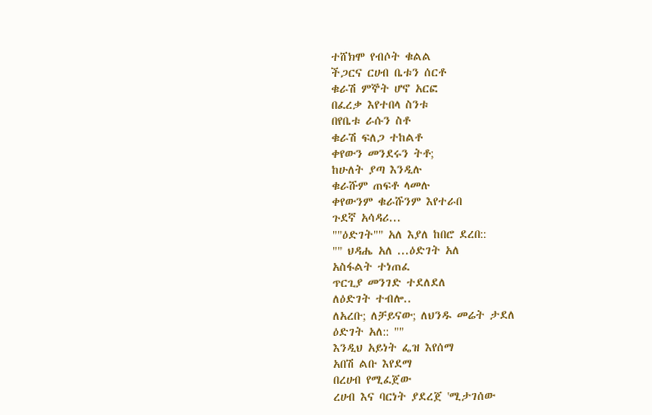ተሸክሞ የብሶት ቁልል
ችጋርና ርሀብ ቤቱን ሰርቶ
ቁራሽ ምኞት ሆኖ አርፎ
በፈረቃ እየተበላ ስንቱ
በየቤቱ ራሱን ስቶ
ቁራሽ ፍለጋ ተከልቶ
ቀየውን መንደሩን ትቶ;
ከሁለት ያጣ እንዲሉ
ቁራሹም ጠፍቶ ላመሉ
ቀየውንም ቁራሹንም እየተራበ
ጉደኛ አሳዳሪ...
""ዕድገት"" አለ እያለ ከበሮ ደረበ::
"" ህዳሔ አለ ...ዕድገት አለ
አስፋልት ተነጠፈ
ጥርጊያ መንገድ ተደለደለ
ለዕድገት ተብሎ..
ለአረቡ; ለቻይናው; ለህንዱ መሬት ታደለ
ዕድገት አለ:: ""
እንዲህ አይነት ፌዝ እየሰማ
አበሽ ልቡ እየደማ
በረሀብ የሚፈጀው
ረሀብ እና ባርነት ያደረጀ 'ሚታገሰው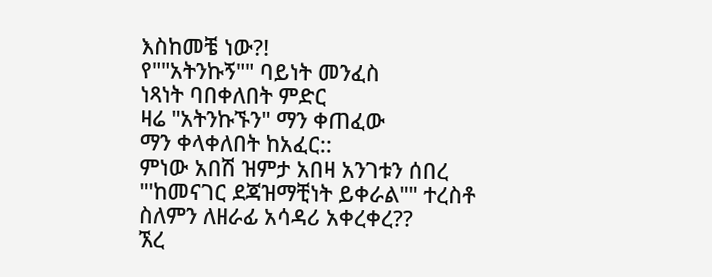እስከመቼ ነው?!
የ""አትንኩኝ"" ባይነት መንፈስ
ነጻነት ባበቀለበት ምድር
ዛሬ "አትንኩኙን" ማን ቀጠፈው
ማን ቀላቀለበት ከአፈር::
ምነው አበሽ ዝምታ አበዛ አንገቱን ሰበረ
"'ከመናገር ደጃዝማቺነት ይቀራል"" ተረስቶ
ስለምን ለዘራፊ አሳዳሪ አቀረቀረ??
ኧረ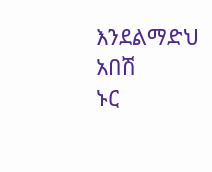እንደልማድህ አበሽ
ኑር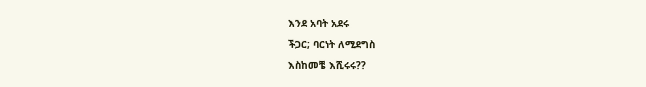እንደ አባት አደሩ
ችጋር; ባርነት ለሚደግስ
እስከመቼ እሺሩሩ??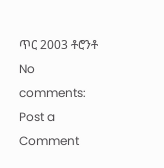ጥር 2003 ቶሮንቶ
No comments:
Post a Comment